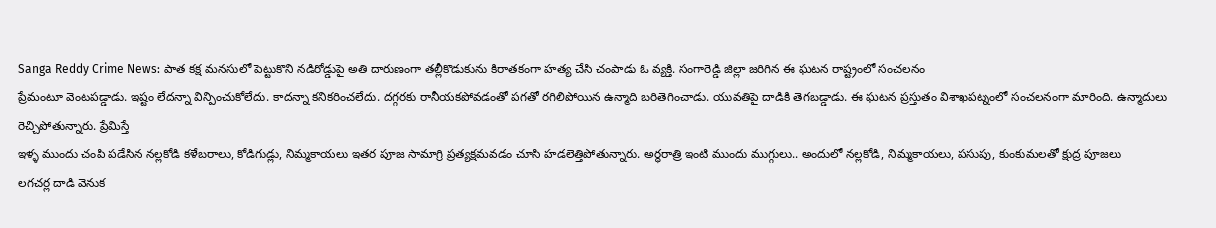Sanga Reddy Crime News: పాత కక్ష మనసులో పెట్టుకొని నడిరోడ్డుపై అతి దారుణంగా తల్లీకొడుకును కిరాతకంగా హత్య చేసి చంపాడు ఓ వ్యక్తి. సంగారెడ్డి జిల్లా జరిగిన ఈ ఘటన రాష్ట్రంలో సంచలనం
ప్రేమంటూ వెంటపడ్డాడు. ఇష్టం లేదన్నా విన్పించుకోలేదు. కాదన్నా కనికరించలేదు. దగ్గరకు రానీయకపోవడంతో పగతో రగిలిపోయిన ఉన్మాది బరితెగించాడు. యువతిపై దాడికి తెగబడ్డాడు. ఈ ఘటన ప్రస్తుతం విశాఖపట్నంలో సంచలనంగా మారింది. ఉన్మాదులు రెచ్చిపోతున్నారు. ప్రేమిస్తే
ఇళ్ళ ముందు చంపి పడేసిన నల్లకోడి కళేబరాలు, కోడిగుడ్లు, నిమ్మకాయలు ఇతర పూజ సామాగ్రి ప్రత్యక్షమవడం చూసి హడలెత్తిపోతున్నారు. అర్ధరాత్రి ఇంటి ముందు ముగ్గులు.. అందులో నల్లకోడి, నిమ్మకాయలు, పసుపు, కుంకుమలతో క్షుద్ర పూజలు
లగచర్ల దాడి వెనుక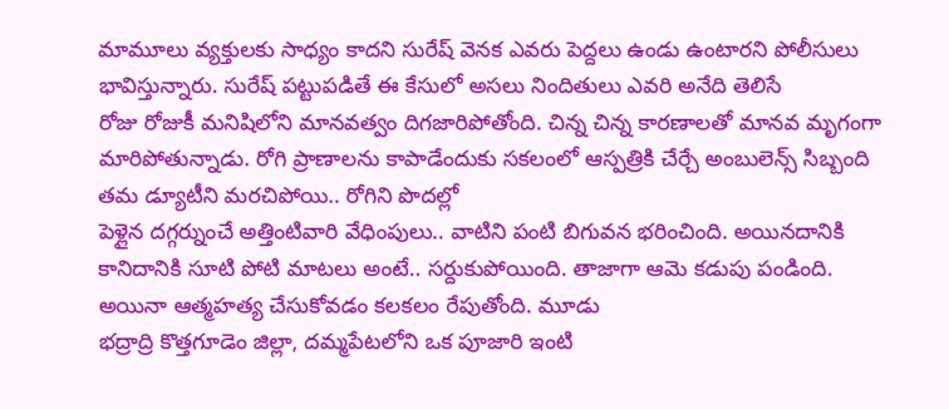మామూలు వ్యక్తులకు సాధ్యం కాదని సురేష్ వెనక ఎవరు పెద్దలు ఉండు ఉంటారని పోలీసులు భావిస్తున్నారు. సురేష్ పట్టుపడితే ఈ కేసులో అసలు నిందితులు ఎవరి అనేది తెలిసే
రోజు రోజుకీ మనిషిలోని మానవత్వం దిగజారిపోతోంది. చిన్న చిన్న కారణాలతో మానవ మృగంగా మారిపోతున్నాడు. రోగి ప్రాణాలను కాపాడేందుకు సకలంలో ఆస్పత్రికి చేర్చే అంబులెన్స్ సిబ్బంది తమ డ్యూటీని మరచిపోయి.. రోగిని పొదల్లో
పెళ్లైన దగ్గర్నుంచే అత్తింటివారి వేధింపులు.. వాటిని పంటి బిగువన భరించింది. అయినదానికి కానిదానికి సూటి పోటి మాటలు అంటే.. సర్దుకుపోయింది. తాజాగా ఆమె కడుపు పండింది. అయినా ఆత్మహత్య చేసుకోవడం కలకలం రేపుతోంది. మూడు
భద్రాద్రి కొత్తగూడెం జిల్లా, దమ్మపేటలోని ఒక పూజారి ఇంటి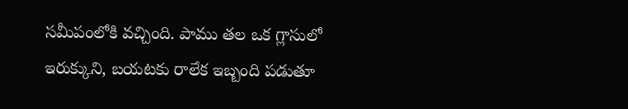సమీపంలోకి వచ్చింది. పాము తల ఒక గ్లాసులో ఇరుక్కుని, బయటకు రాలేక ఇబ్బంది పడుతూ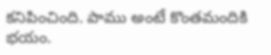కనిపించింది. పాము అంటే కొంతమందికి భయం.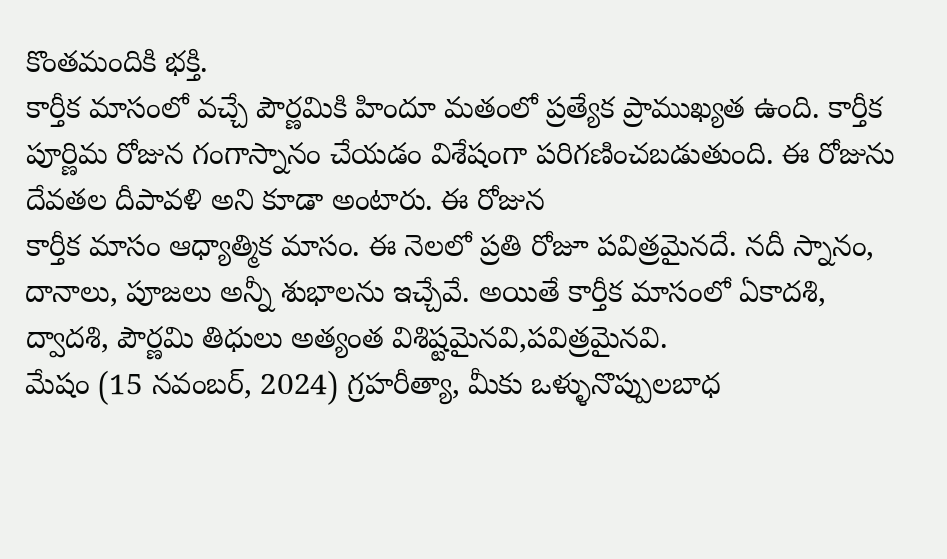కొంతమందికి భక్తి.
కార్తీక మాసంలో వచ్చే పౌర్ణమికి హిందూ మతంలో ప్రత్యేక ప్రాముఖ్యత ఉంది. కార్తీక పూర్ణిమ రోజున గంగాస్నానం చేయడం విశేషంగా పరిగణించబడుతుంది. ఈ రోజును దేవతల దీపావళి అని కూడా అంటారు. ఈ రోజున
కార్తీక మాసం ఆధ్యాత్మిక మాసం. ఈ నెలలో ప్రతి రోజూ పవిత్రమైనదే. నదీ స్నానం, దానాలు, పూజలు అన్నీ శుభాలను ఇచ్చేవే. అయితే కార్తీక మాసంలో ఏకాదశి, ద్వాదశి, పౌర్ణమి తిధులు అత్యంత విశిష్టమైనవి,పవిత్రమైనవి.
మేషం (15 నవంబర్, 2024) గ్రహరీత్యా, మీకు ఒళ్ళునొప్పులబాధ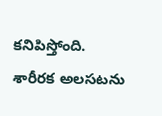కనిపిస్తోంది. శారీరక అలసటను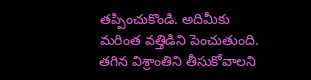తప్పించుకొండి. అదిమీకు మరింత వత్తిడిని పెంచుతుంది. తగిన విశ్రాంతిని తీసుకోవాలని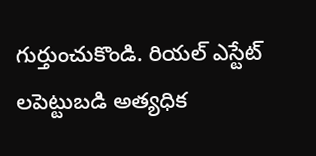గుర్తుంచుకొండి. రియల్ ఎస్టేట్ లపెట్టుబడి అత్యధిక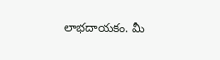లాభదాయకం. మీ